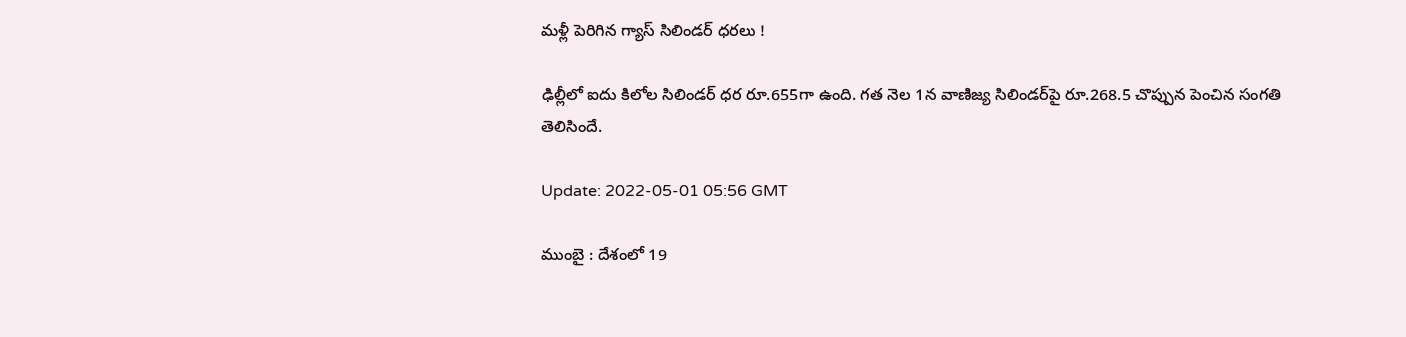మళ్లీ పెరిగిన గ్యాస్ సిలిండర్ ధరలు !

ఢిల్లీలో ఐదు కిలోల సిలిండ‌ర్ ధ‌ర రూ.655గా ఉంది. గత నెల 1న వాణిజ్య‌ సిలిండర్‌పై రూ.268.5 చొప్పున పెంచిన సంగతి తెలిసిందే.

Update: 2022-05-01 05:56 GMT

ముంబై : దేశంలో 19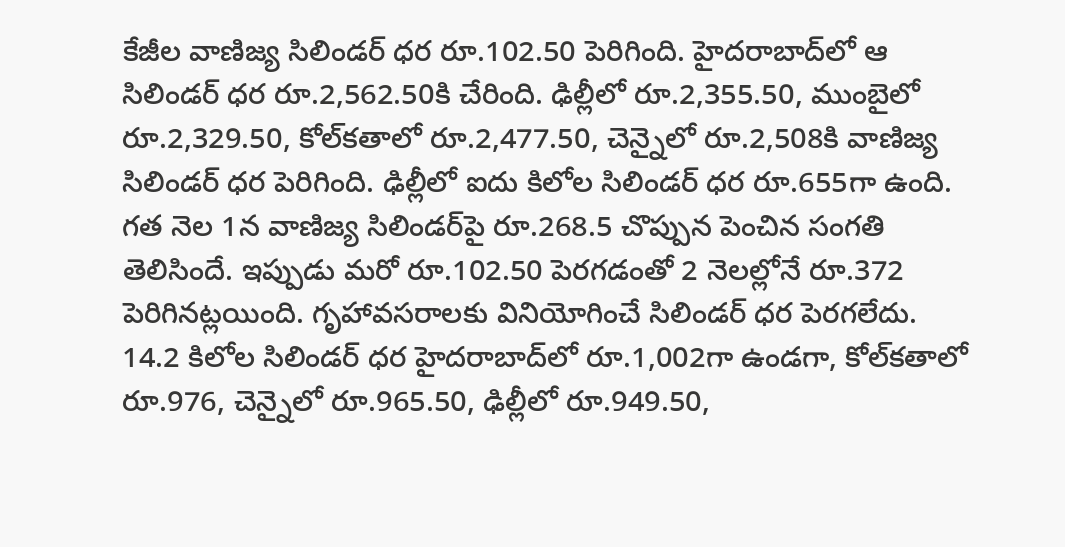కేజీల వాణిజ్య‌ సిలిండర్ ధ‌ర రూ.102.50 పెరిగింది. హైదరాబాద్‌లో ఆ సిలిండర్‌ ధర రూ.2,562.50కి చేరింది. ఢిల్లీలో రూ.2,355.50, ముంబైలో రూ.2,329.50, కోల్‌కతాలో రూ.2,477.50, చెన్నైలో రూ.2,508కి వాణిజ్య సిలిండ‌ర్ ధ‌ర‌ పెరిగింది. ఢిల్లీలో ఐదు కిలోల సిలిండ‌ర్ ధ‌ర రూ.655గా ఉంది. గత నెల 1న వాణిజ్య‌ సిలిండర్‌పై రూ.268.5 చొప్పున పెంచిన సంగతి తెలిసిందే. ఇప్పుడు మరో రూ.102.50 పెరగడంతో 2 నెలల్లోనే రూ.372 పెరిగిన‌ట్ల‌యింది. గృహావసరాలకు వినియోగించే సిలిండర్‌ ధర పెరగలేదు. 14.2 కిలోల‌ సిలిండ‌ర్ ధర హైద‌రాబాద్‌లో రూ.1,002గా ఉండ‌గా, కోల్‌క‌తాలో రూ.976, చెన్నైలో రూ.965.50, ఢిల్లీలో రూ.949.50,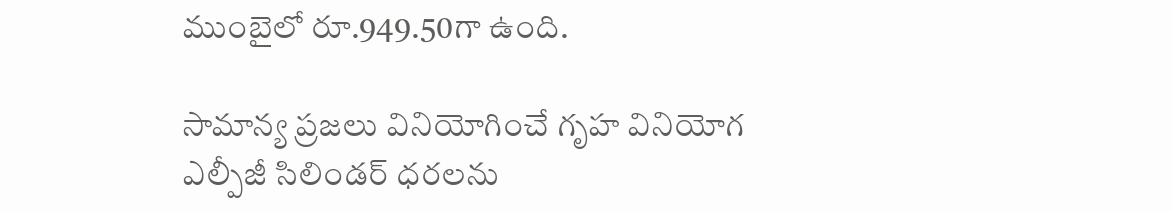ముంబైలో రూ.949.50గా ఉంది.

సామాన్య ప్రజలు వినియోగించే గృహ వినియోగ ఎల్పీజీ సిలిండర్ ధరలను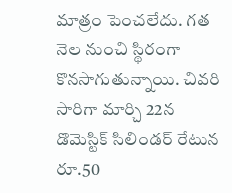మాత్రం పెంచలేదు. గత నెల నుంచి స్థిరంగా కొనసాగుతున్నాయి. చివరి సారిగా మార్చి 22న డొమెస్టిక్ సిలిండర్ రేటున రూ.50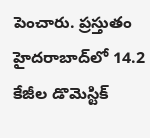పెంచారు. ప్రస్తుతం హైదరాబాద్‌లో 14.2 కేజీల డొమెస్టిక్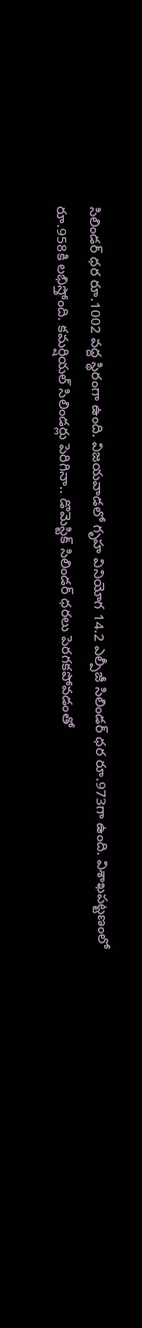సిలిండర్ ధర రూ.1002 వద్ద స్థిరంగా ఉంది. విజయవాడలో గృహ వినియోగ 14.2 ఎల్పీజీ సిలిండర్ ధర రూ.973గా ఉంది. విశాఖపట్టణంలో రూ.958కి లభిస్తోంది. కమర్షియల్ సిలిండర్లు పెరిగినా.. డొమెస్టిక్ సిలిండర్ ధరలు పెరగకపోవడంతో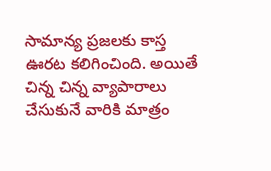సామాన్య ప్రజలకు కాస్త ఊరట కలిగించింది. అయితే చిన్న చిన్న వ్యాపారాలు చేసుకునే వారికి మాత్రం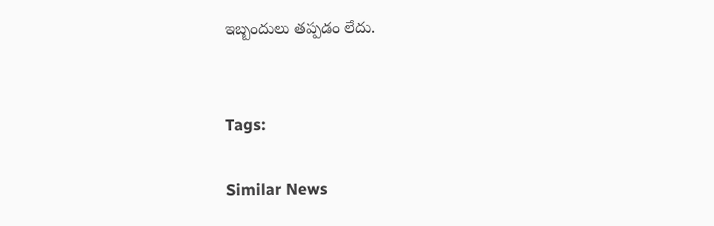ఇబ్బందులు తప్పడం లేదు.


Tags:

Similar News